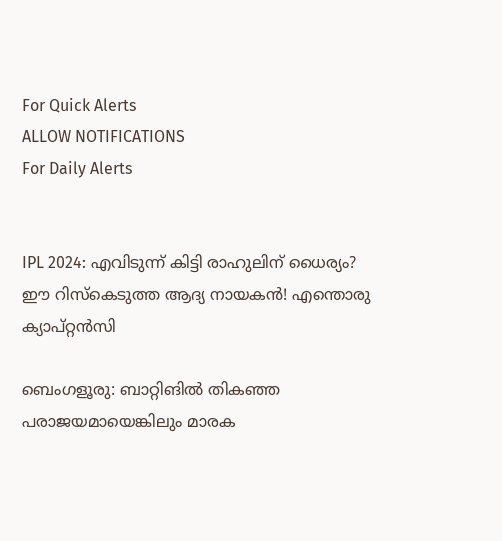For Quick Alerts
ALLOW NOTIFICATIONS
For Daily Alerts


IPL 2024: എവിടുന്ന് കിട്ടി രാഹുലിന് ധൈര്യം? ഈ റിസ്‌കെടുത്ത ആദ്യ നായകന്‍! എന്തൊരു ക്യാപ്റ്റന്‍സി

ബെംഗളൂരു: ബാറ്റിങില്‍ തികഞ്ഞ പരാജയമായെങ്കിലും മാരക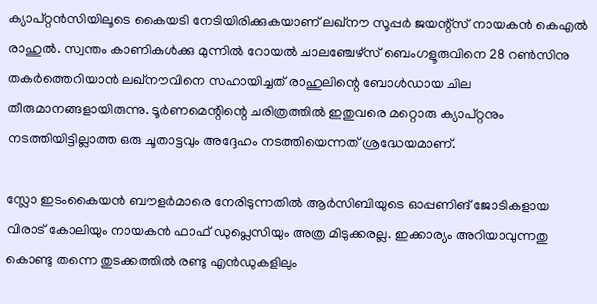ക്യാപ്റ്റന്‍സിയിലൂടെ കൈയടി നേടിയിരിക്കുകയാണ് ലഖ്‌നൗ സൂപ്പര്‍ ജയന്റ്‌സ് നായകന്‍ കെഎല്‍ രാഹുല്‍. സ്വന്തം കാണികള്‍ക്കു മുന്നില്‍ റോയല്‍ ചാലഞ്ചേഴ്‌സ് ബെംഗളൂരുവിനെ 28 റണ്‍സിനു തകര്‍ത്തെറിയാന്‍ ലഖ്‌നൗവിനെ സഹായിച്ചത് രാഹുലിന്റെ ബോള്‍ഡായ ചില തീരുമാനങ്ങളായിരുന്നു. ടൂര്‍ണമെന്റിന്റെ ചരിത്രത്തില്‍ ഇതുവരെ മറ്റൊരു ക്യാപ്റ്റനും നടത്തിയിട്ടില്ലാത്ത ഒരു ചൂതാട്ടവും അദ്ദേഹം നടത്തിയെന്നത് ശ്രദ്ധേയമാണ്.

സ്ലോ ഇടംകൈയന്‍ ബൗളര്‍മാരെ നേരിടുന്നതില്‍ ആര്‍സിബിയുടെ ഓപ്പണിങ് ജോടികളായ വിരാട് കോലിയും നായകന്‍ ഫാഫ് ഡുപ്ലെസിയും അത്ര മിടുക്കരല്ല. ഇക്കാര്യം അറിയാവുന്നതു കൊണ്ടു തന്നെ തുടക്കത്തില്‍ രണ്ടു എന്‍ഡുകളിലും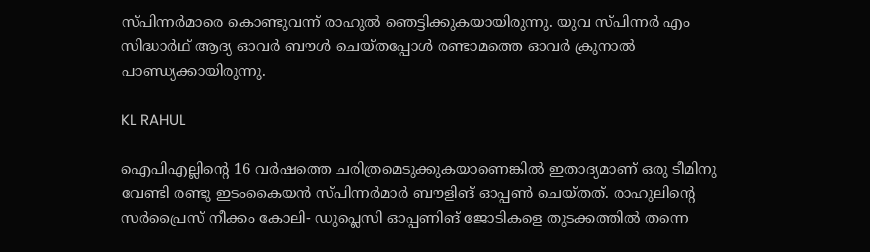സ്പിന്നര്‍മാരെ കൊണ്ടുവന്ന് രാഹുല്‍ ഞെട്ടിക്കുകയായിരുന്നു. യുവ സ്പിന്നര്‍ എം സിദ്ധാര്‍ഥ് ആദ്യ ഓവര്‍ ബൗള്‍ ചെയ്തപ്പോള്‍ രണ്ടാമത്തെ ഓവര്‍ ക്രുനാല്‍ പാണ്ഡ്യക്കായിരുന്നു.

KL RAHUL

ഐപിഎല്ലിന്റെ 16 വര്‍ഷത്തെ ചരിത്രമെടുക്കുകയാണെങ്കില്‍ ഇതാദ്യമാണ് ഒരു ടീമിനു വേണ്ടി രണ്ടു ഇടംകൈയന്‍ സ്പിന്നര്‍മാര്‍ ബൗളിങ് ഓപ്പണ്‍ ചെയ്തത്. രാഹുലിന്റെ സര്‍പ്രൈസ് നീക്കം കോലി- ഡുപ്ലെസി ഓപ്പണിങ് ജോടികളെ തുടക്കത്തില്‍ തന്നെ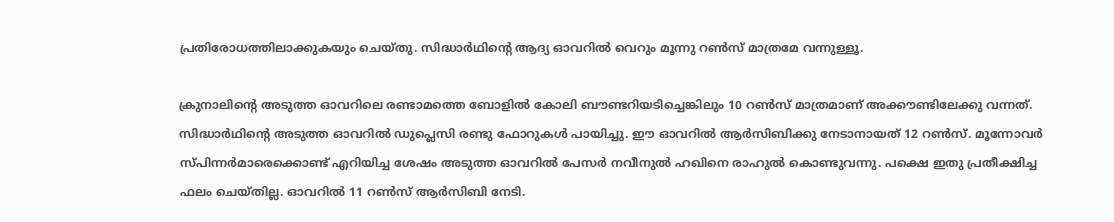പ്രതിരോധത്തിലാക്കുകയും ചെയ്തു. സിദ്ധാര്‍ഥിന്റെ ആദ്യ ഓവറില്‍ വെറും മൂന്നു റണ്‍സ് മാത്രമേ വന്നുള്ളൂ.

ക്രുനാലിന്റെ അടുത്ത ഓവറിലെ രണ്ടാമത്തെ ബോളില്‍ കോലി ബൗണ്ടറിയടിച്ചെങ്കിലും 10 റണ്‍സ് മാത്രമാണ് അക്കൗണ്ടിലേക്കു വന്നത്. സിദ്ധാര്‍ഥിന്റെ അടുത്ത ഓവറില്‍ ഡുപ്ലെസി രണ്ടു ഫോറുകള്‍ പായിച്ചു. ഈ ഓവറില്‍ ആര്‍സിബിക്കു നേടാനായത് 12 റണ്‍സ്. മൂന്നോവര്‍ സ്പിന്നര്‍മാരെക്കൊണ്ട് എറിയിച്ച ശേഷം അടുത്ത ഓവറില്‍ പേസര്‍ നവീനുല്‍ ഹഖിനെ രാഹുല്‍ കൊണ്ടുവന്നു. പക്ഷെ ഇതു പ്രതീക്ഷിച്ച ഫലം ചെയ്തില്ല. ഓവറില്‍ 11 റണ്‍സ് ആര്‍സിബി നേടി.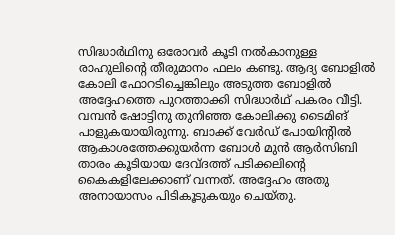സിദ്ധാര്‍ഥിനു ഒരോവര്‍ കൂടി നല്‍കാനുള്ള രാഹുലിന്റെ തീരുമാനം ഫലം കണ്ടു. ആദ്യ ബോളില്‍ കോലി ഫോറടിച്ചെങ്കിലും അടുത്ത ബോളില്‍ അദ്ദേഹത്തെ പുറത്താക്കി സിദ്ധാര്‍ഥ് പകരം വീട്ടി. വമ്പന്‍ ഷോട്ടിനു തുനിഞ്ഞ കോലിക്കു ടൈമിങ് പാളുകയായിരുന്നു. ബാക്ക് വേര്‍ഡ് പോയിന്റില്‍ ആകാശത്തേക്കുയര്‍ന്ന ബോള്‍ മുന്‍ ആര്‍സിബി താരം കൂടിയായ ദേവ്ദത്ത് പടിക്കലിന്റെ കൈകളിലേക്കാണ് വന്നത്. അദ്ദേഹം അതു അനായാസം പിടികൂടുകയും ചെയ്തു.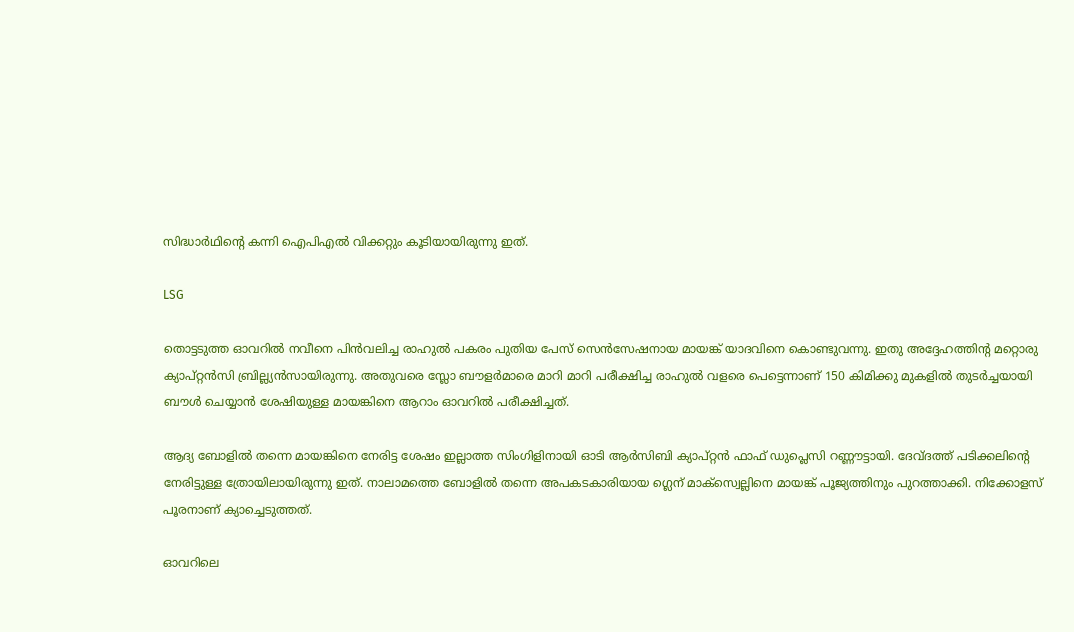സിദ്ധാര്‍ഥിന്റെ കന്നി ഐപിഎല്‍ വിക്കറ്റും കൂടിയായിരുന്നു ഇത്.

LSG

തൊട്ടടുത്ത ഓവറില്‍ നവീനെ പിന്‍വലിച്ച രാഹുല്‍ പകരം പുതിയ പേസ് സെന്‍സേഷനായ മായങ്ക് യാദവിനെ കൊണ്ടുവന്നു. ഇതു അദ്ദേഹത്തിന്റ മറ്റൊരു ക്യാപ്റ്റന്‍സി ബ്രില്ല്യന്‍സായിരുന്നു. അതുവരെ സ്ലോ ബൗളര്‍മാരെ മാറി മാറി പരീക്ഷിച്ച രാഹുല്‍ വളരെ പെട്ടെന്നാണ് 150 കിമിക്കു മുകളില്‍ തുടര്‍ച്ചയായി ബൗള്‍ ചെയ്യാന്‍ ശേഷിയുള്ള മായങ്കിനെ ആറാം ഓവറില്‍ പരീക്ഷിച്ചത്.

ആദ്യ ബോളില്‍ തന്നെ മായങ്കിനെ നേരിട്ട ശേഷം ഇല്ലാത്ത സിംഗിളിനായി ഓടി ആര്‍സിബി ക്യാപ്റ്റന്‍ ഫാഫ് ഡുപ്ലെസി റണ്ണൗട്ടായി. ദേവ്ദത്ത് പടിക്കലിന്റെ നേരിട്ടുള്ള ത്രോയിലായിരുന്നു ഇത്. നാലാമത്തെ ബോളില്‍ തന്നെ അപകടകാരിയായ ഗ്ലെന് മാക്‌സ്വെല്ലിനെ മായങ്ക് പൂജ്യത്തിനും പുറത്താക്കി. നിക്കോളസ് പൂരനാണ് ക്യാച്ചെടുത്തത്.

ഓവറിലെ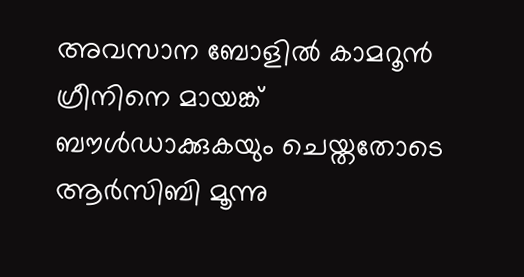അവസാന ബോളില്‍ കാമറൂന്‍ ഗ്രീനിനെ മായങ്ക് ബൗള്‍ഡാക്കുകയും ചെയ്തതോടെ ആര്‍സിബി മൂന്നു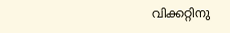വിക്കറ്റിനു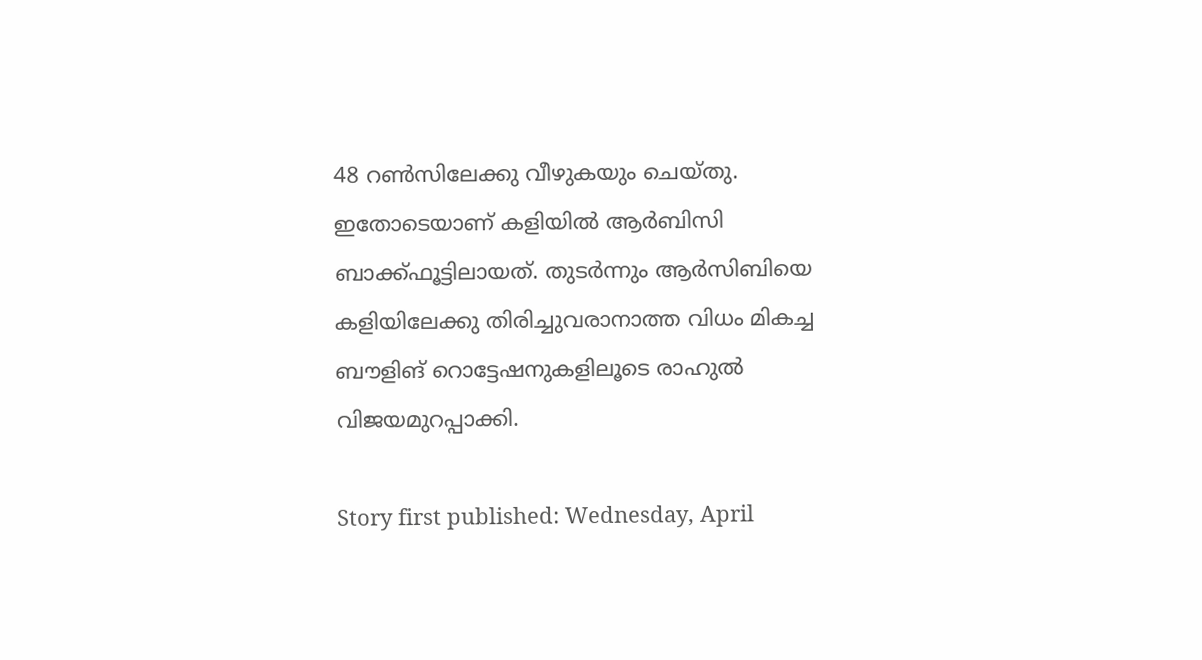48 റണ്‍സിലേക്കു വീഴുകയും ചെയ്തു. ഇതോടെയാണ് കളിയില്‍ ആര്‍ബിസി ബാക്ക്ഫൂട്ടിലായത്. തുടര്‍ന്നും ആര്‍സിബിയെ കളിയിലേക്കു തിരിച്ചുവരാനാത്ത വിധം മികച്ച ബൗളിങ് റൊട്ടേഷനുകളിലൂടെ രാഹുല്‍ വിജയമുറപ്പാക്കി.

Story first published: Wednesday, April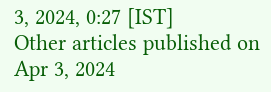3, 2024, 0:27 [IST]
Other articles published on Apr 3, 2024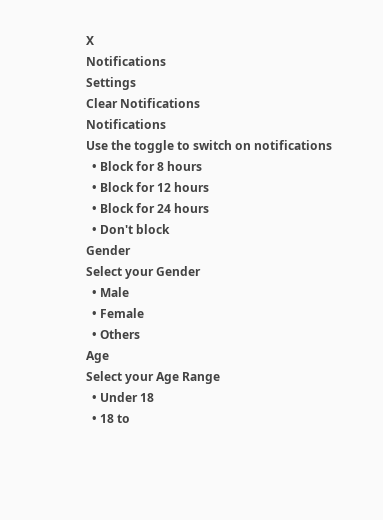X
Notifications
Settings
Clear Notifications
Notifications
Use the toggle to switch on notifications
  • Block for 8 hours
  • Block for 12 hours
  • Block for 24 hours
  • Don't block
Gender
Select your Gender
  • Male
  • Female
  • Others
Age
Select your Age Range
  • Under 18
  • 18 to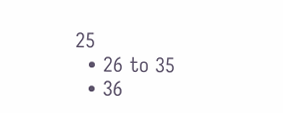25
  • 26 to 35
  • 36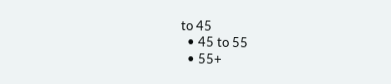to 45
  • 45 to 55
  • 55+